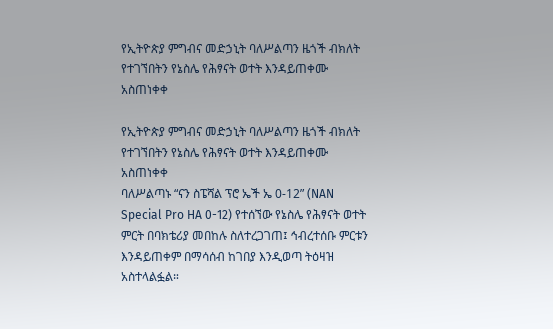የኢትዮጵያ ምግብና መድኃኒት ባለሥልጣን ዜጎች ብክለት የተገኘበትን የኔስሌ የሕፃናት ወተት እንዳይጠቀሙ አስጠነቀቀ

የኢትዮጵያ ምግብና መድኃኒት ባለሥልጣን ዜጎች ብክለት የተገኘበትን የኔስሌ የሕፃናት ወተት እንዳይጠቀሙ አስጠነቀቀ
ባለሥልጣኑ “ናን ስፔሻል ፕሮ ኤች ኤ 0-12” (NAN Special Pro HA 0-12) የተሰኘው የኔስሌ የሕፃናት ወተት ምርት በባክቴሪያ መበከሉ ስለተረጋገጠ፤ ኅብረተሰቡ ምርቱን እንዳይጠቀም በማሳሰብ ከገበያ እንዲወጣ ትዕዛዝ አስተላልፏል።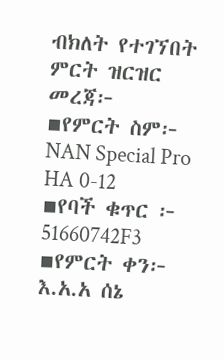ብክለት የተገኘበት ምርት ዝርዝር መረጃ፦
▪የምርት ስም፦ NAN Special Pro HA 0-12
▪የባች ቁጥር ፦ 51660742F3
▪የምርት ቀን፦ እ.አ.አ ሰኔ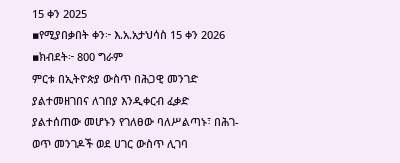15 ቀን 2025
▪የሚያበቃበት ቀን፦ እ.አ.አታህሳስ 15 ቀን 2026
▪ክብደት፦ 800 ግራም
ምርቱ በኢትዮጵያ ውስጥ በሕጋዊ መንገድ ያልተመዘገበና ለገበያ እንዲቀርብ ፈቃድ ያልተሰጠው መሆኑን የገለፀው ባለሥልጣኑ፣ በሕገ-ወጥ መንገዶች ወደ ሀገር ውስጥ ሊገባ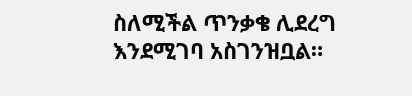ስለሚችል ጥንቃቄ ሊደረግ እንደሚገባ አስገንዝቧል።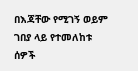በእጃቸው የሚገኝ ወይም ገበያ ላይ የተመለከቱ ሰዎች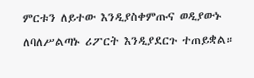ምርቱን ለይተው እንዲያስቀምጡና ወዲያውኑ ለባለሥልጣኑ ሪፖርት እንዲያደርጉ ተጠይቋል።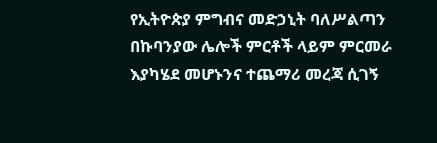የኢትዮጵያ ምግብና መድኃኒት ባለሥልጣን በኩባንያው ሌሎች ምርቶች ላይም ምርመራ እያካሄደ መሆኑንና ተጨማሪ መረጃ ሲገኝ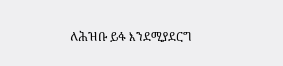ለሕዝቡ ይፋ እንደሚያደርግ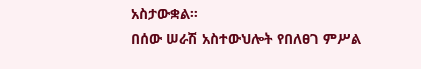አስታውቋል።
በሰው ሠራሽ አስተውህሎት የበለፀገ ምሥል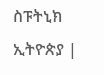ስፑትኒክ ኢትዮጵያ |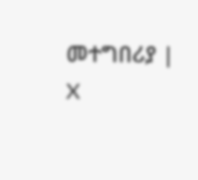መተግበሪያ | X